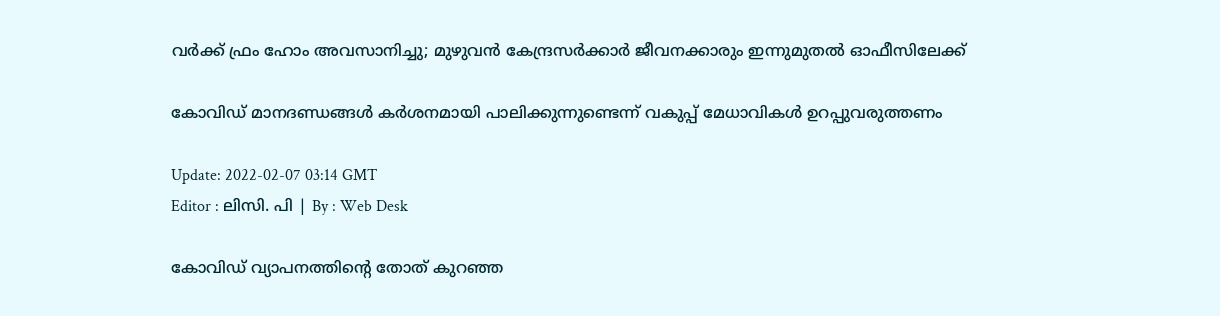വർക്ക് ഫ്രം ഹോം അവസാനിച്ചു; മുഴുവൻ കേന്ദ്രസർക്കാർ ജീവനക്കാരും ഇന്നുമുതൽ ഓഫീസിലേക്ക്

കോവിഡ് മാനദണ്ഡങ്ങൾ കർശനമായി പാലിക്കുന്നുണ്ടെന്ന് വകുപ്പ് മേധാവികൾ ഉറപ്പുവരുത്തണം

Update: 2022-02-07 03:14 GMT
Editor : ലിസി. പി | By : Web Desk

കോവിഡ് വ്യാപനത്തിന്റെ തോത് കുറഞ്ഞ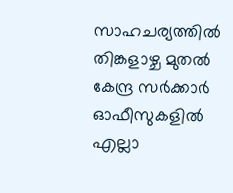സാഹചര്യത്തിൽ തിങ്കളാഴ്ച മുതൽ കേന്ദ്ര സർക്കാർ ഓഫീസുകളിൽ എല്ലാ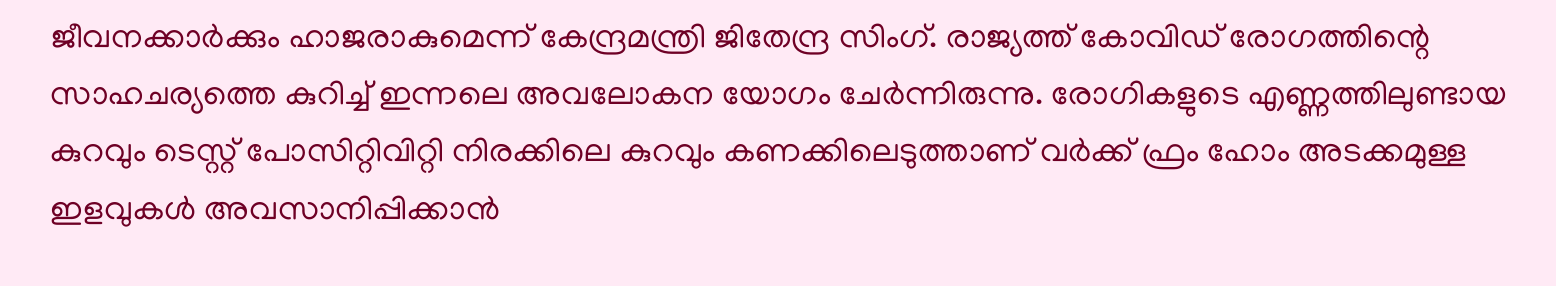ജീവനക്കാർക്കും ഹാജരാകുമെന്ന് കേന്ദ്രമന്ത്രി ജിതേന്ദ്ര സിംഗ്. രാജ്യത്ത് കോവിഡ് രോഗത്തിന്റെ സാഹചര്യത്തെ കുറിച്ച് ഇന്നലെ അവലോകന യോഗം ചേർന്നിരുന്നു. രോഗികളുടെ എണ്ണത്തിലുണ്ടായ കുറവും ടെസ്റ്റ് പോസിറ്റിവിറ്റി നിരക്കിലെ കുറവും കണക്കിലെടുത്താണ് വർക്ക് ഫ്രം ഹോം അടക്കമുള്ള ഇളവുകൾ അവസാനിപ്പിക്കാൻ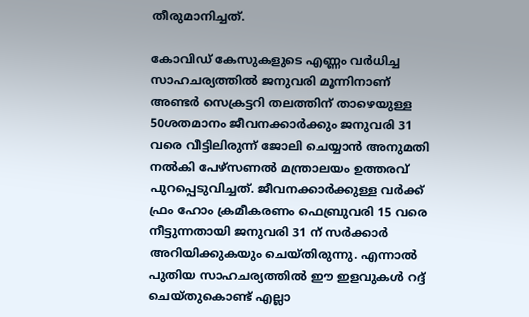തീരുമാനിച്ചത്.

കോവിഡ് കേസുകളുടെ എണ്ണം വർധിച്ച സാഹചര്യത്തിൽ ജനുവരി മൂന്നിനാണ് അണ്ടർ സെക്രട്ടറി തലത്തിന് താഴെയുള്ള 50ശതമാനം ജീവനക്കാർക്കും ജനുവരി 31 വരെ വീട്ടിലിരുന്ന് ജോലി ചെയ്യാൻ അനുമതി നൽകി പേഴ്സണൽ മന്ത്രാലയം ഉത്തരവ് പുറപ്പെടുവിച്ചത്. ജീവനക്കാർക്കുള്ള വർക്ക് ഫ്രം ഹോം ക്രമീകരണം ഫെബ്രുവരി 15 വരെ നീട്ടുന്നതായി ജനുവരി 31 ന് സർക്കാർ അറിയിക്കുകയും ചെയ്തിരുന്നു. എന്നാൽ പുതിയ സാഹചര്യത്തിൽ ഈ ഇളവുകൾ റദ്ദ് ചെയ്തുകൊണ്ട് എല്ലാ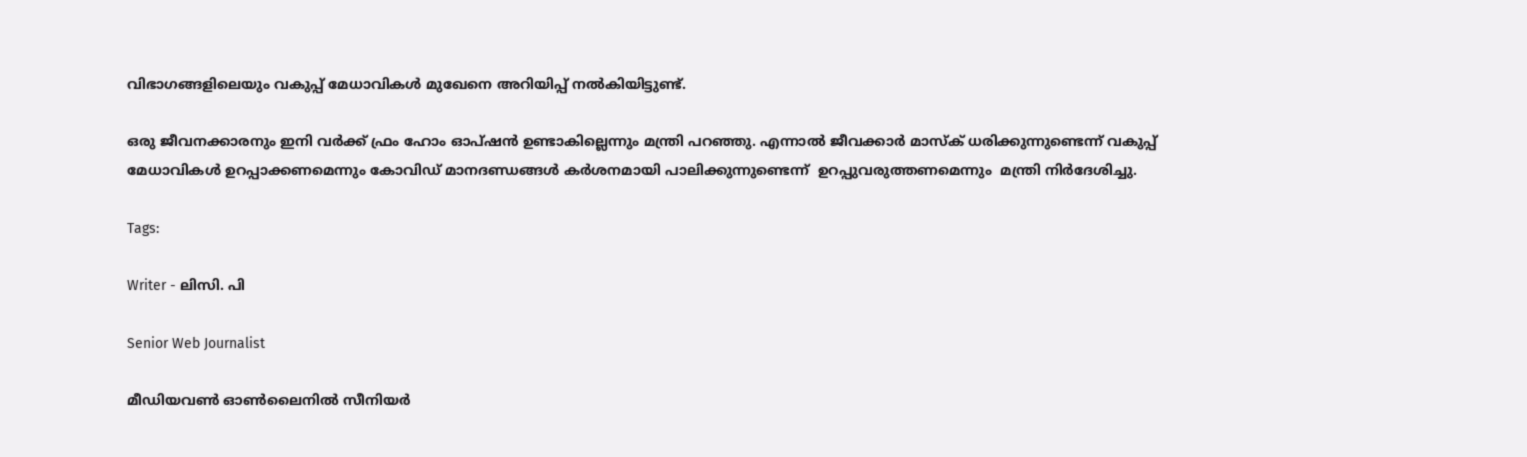വിഭാഗങ്ങളിലെയും വകുപ്പ് മേധാവികൾ മുഖേനെ അറിയിപ്പ് നൽകിയിട്ടുണ്ട്.

ഒരു ജീവനക്കാരനും ഇനി വർക്ക് ഫ്രം ഹോം ഓപ്ഷൻ ഉണ്ടാകില്ലെന്നും മന്ത്രി പറഞ്ഞു. എന്നാൽ ജീവക്കാർ മാസ്‌ക് ധരിക്കുന്നുണ്ടെന്ന് വകുപ്പ് മേധാവികൾ ഉറപ്പാക്കണമെന്നും കോവിഡ് മാനദണ്ഡങ്ങൾ കർശനമായി പാലിക്കുന്നുണ്ടെന്ന്  ഉറപ്പുവരുത്തണമെന്നും  മന്ത്രി നിർദേശിച്ചു.

Tags:

Writer - ലിസി. പി

Senior Web Journalist

മീഡിയവൺ ഓൺലൈനിൽ സീനിയർ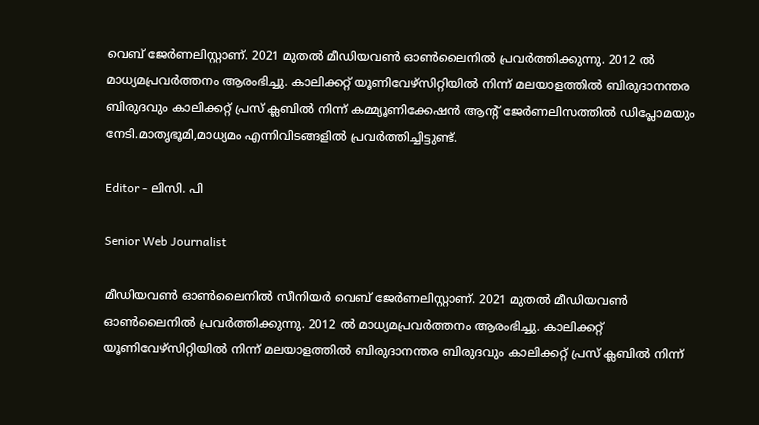വെബ് ജേർണലിസ്റ്റാണ്. 2021 മുതൽ മീഡിയവൺ ഓൺലൈനിൽ പ്രവർത്തിക്കുന്നു. 2012 ല്‍ മാധ്യമപ്രവര്‍ത്തനം ആരംഭിച്ചു. കാലിക്കറ്റ് യൂണിവേഴ്‌സിറ്റിയിൽ നിന്ന് മലയാളത്തിൽ ബിരുദാനന്തര ബിരുദവും കാലിക്കറ്റ് പ്രസ് ക്ലബിൽ നിന്ന് കമ്മ്യൂണിക്കേഷൻ ആന്റ് ജേർണലിസത്തിൽ ഡിപ്ലോമയും നേടി.മാതൃഭൂമി,മാധ്യമം എന്നിവിടങ്ങളിൽ പ്രവർത്തിച്ചിട്ടുണ്ട്.

Editor - ലിസി. പി

Senior Web Journalist

മീഡിയവൺ ഓൺലൈനിൽ സീനിയർ വെബ് ജേർണലിസ്റ്റാണ്. 2021 മുതൽ മീഡിയവൺ ഓൺലൈനിൽ പ്രവർത്തിക്കുന്നു. 2012 ല്‍ മാധ്യമപ്രവര്‍ത്തനം ആരംഭിച്ചു. കാലിക്കറ്റ് യൂണിവേഴ്‌സിറ്റിയിൽ നിന്ന് മലയാളത്തിൽ ബിരുദാനന്തര ബിരുദവും കാലിക്കറ്റ് പ്രസ് ക്ലബിൽ നിന്ന്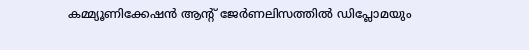കമ്മ്യൂണിക്കേഷൻ ആന്റ് ജേർണലിസത്തിൽ ഡിപ്ലോമയും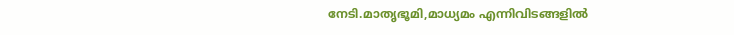നേടി.മാതൃഭൂമി,മാധ്യമം എന്നിവിടങ്ങളിൽ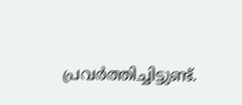പ്രവർത്തിച്ചിട്ടുണ്ട്.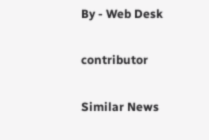By - Web Desk

contributor

Similar News